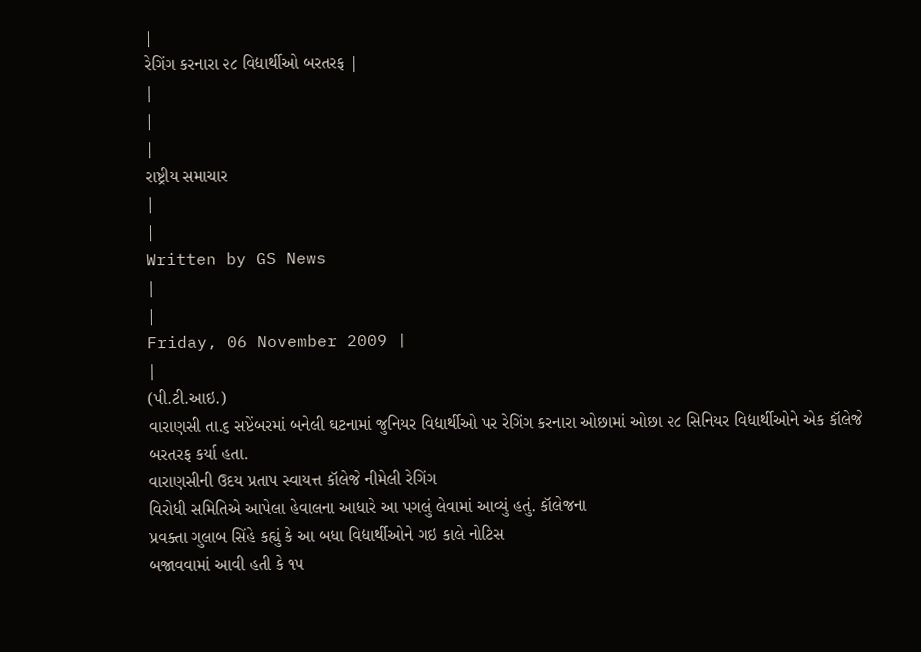|
રેગિંગ કરનારા ૨૮ વિદ્યાર્થીઓ બરતરફ |
|
|
|
રાષ્ટ્રીય સમાચાર
|
|
Written by GS News
|
|
Friday, 06 November 2009 |
|
(પી.ટી.આઇ.)
વારાણસી તા.૬ સપ્ટેંબરમાં બનેલી ઘટનામાં જુનિયર વિદ્યાર્થીઓ પર રેગિંગ કરનારા ઓછામાં ઓછા ૨૮ સિનિયર વિદ્યાર્થીઓને એક કૉલેજે બરતરફ કર્યા હતા.
વારાણસીની ઉદય પ્રતાપ સ્વાયત્ત કૉલેજે નીમેલી રેગિંગ
વિરોધી સમિતિએ આપેલા હેવાલના આધારે આ પગલું લેવામાં આવ્યું હતું. કૉલેજના
પ્રવક્તા ગુલાબ સિંહે કહ્યું કે આ બધા વિદ્યાર્થીઓને ગઇ કાલે નોટિસ
બજાવવામાં આવી હતી કે ૧૫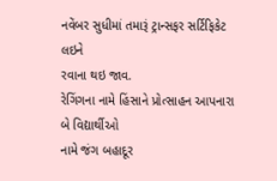નવેંબર સુધીમાં તમારૂં ટ્રાન્સફર સર્ટિફિકેટ લઇને
રવાના થઇ જાવ.
રેગિંગના નામે હિંસાને પ્રોત્સાહન આપનારા બે વિદ્યાર્થીઓ
નામે જંગ બહાદૂર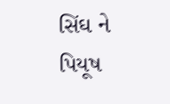સિંઘ ને પિયૂષ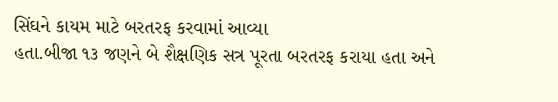સિંઘને કાયમ માટે બરતરફ કરવામાં આવ્યા
હતા.બીજા ૧૩ જણને બે શૈક્ષણિક સત્ર પૂરતા બરતરફ કરાયા હતા અને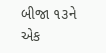બીજા ૧૩ને
એક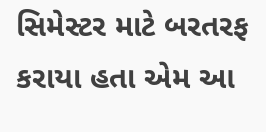સિમેસ્ટર માટે બરતરફ કરાયા હતા એમ આ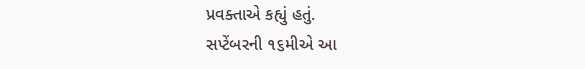પ્રવક્તાએ કહ્યું હતું.
સપ્ટેંબરની ૧૬મીએ આ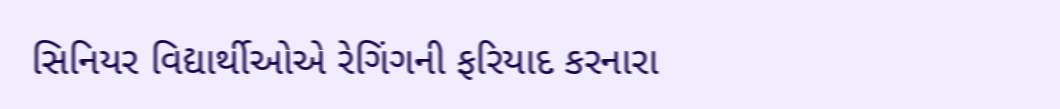સિનિયર વિદ્યાર્થીઓએ રેગિંગની ફરિયાદ કરનારા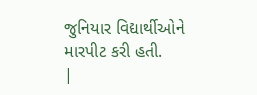જુનિયાર વિદ્યાર્થીઓને મારપીટ કરી હતી.
|